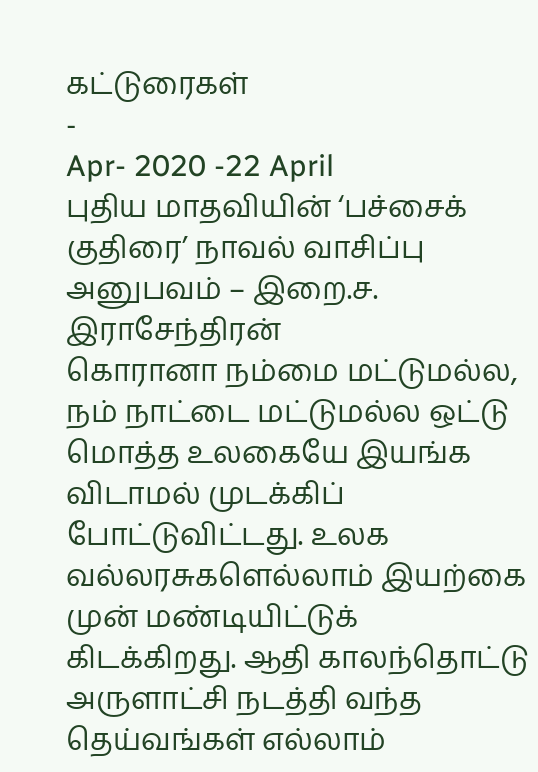கட்டுரைகள்
-
Apr- 2020 -22 April
புதிய மாதவியின் ‘பச்சைக் குதிரை’ நாவல் வாசிப்பு அனுபவம் – இறை.ச. இராசேந்திரன்
கொரானா நம்மை மட்டுமல்ல, நம் நாட்டை மட்டுமல்ல ஒட்டு மொத்த உலகையே இயங்க விடாமல் முடக்கிப் போட்டுவிட்டது. உலக வல்லரசுகளெல்லாம் இயற்கை முன் மண்டியிட்டுக் கிடக்கிறது. ஆதி காலந்தொட்டு அருளாட்சி நடத்தி வந்த தெய்வங்கள் எல்லாம்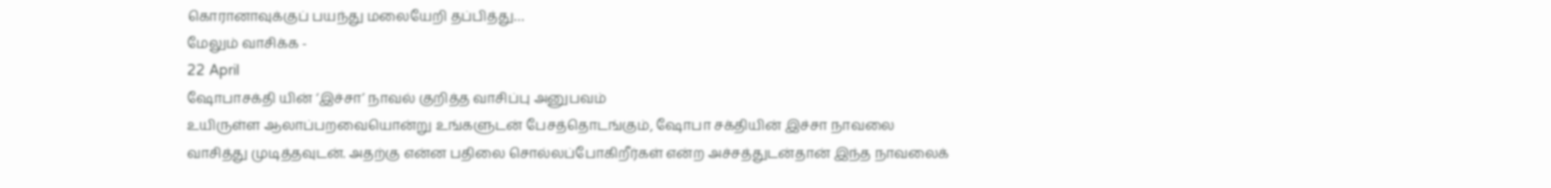கொரானாவுக்குப் பயந்து மலையேறி தப்பித்து…
மேலும் வாசிக்க -
22 April
ஷோபாசக்தி யின் ‘இச்சா’ நாவல் குறித்த வாசிப்பு அனுபவம்
உயிருள்ள ஆலாப்பறவையொன்று உங்களுடன் பேசத்தொடங்கும், ஷோபா சக்தியின் இச்சா நாவலை வாசித்து முடித்தவுடன். அதற்கு என்ன பதிலை சொல்லப்போகிறீர்கள் என்ற அச்சத்துடன்தான் இந்த நாவலைக்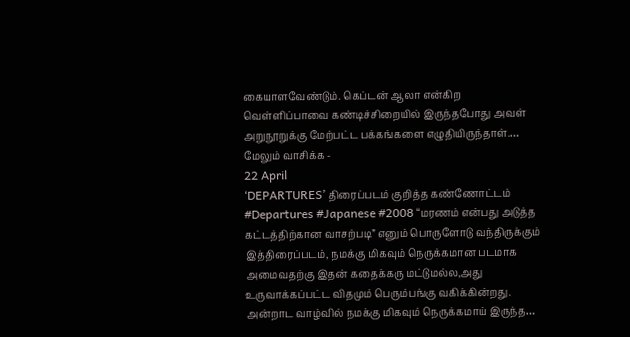கையாளவேண்டும். கெப்டன் ஆலா என்கிற வெள்ளிப்பாவை கண்டிச்சிறையில் இருந்தபோது அவள் அறுநூறுக்கு மேற்பட்ட பக்கங்களை எழுதியிருந்தாள்.…
மேலும் வாசிக்க -
22 April
‘DEPARTURES’ திரைப்படம் குறித்த கண்ணோட்டம்
#Departures #Japanese #2008 “மரணம் என்பது அடுத்த கட்டத்திற்கான வாசற்படி” எனும் பொருளோடு வந்திருக்கும் இத்திரைப்படம், நமக்கு மிகவும் நெருக்கமான படமாக அமைவதற்கு இதன் கதைக்கரு மட்டுமல்ல,அது உருவாக்கப்பட்ட விதமும் பெரும்பங்கு வகிக்கின்றது. அன்றாட வாழ்வில் நமக்கு மிகவும் நெருக்கமாய் இருந்த…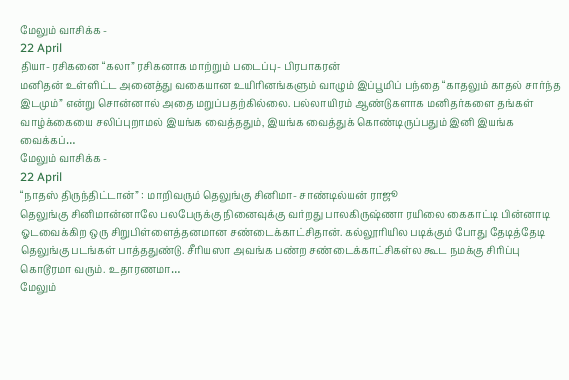மேலும் வாசிக்க -
22 April
தியா- ரசிகனை “கலா” ரசிகனாக மாற்றும் படைப்பு- பிரபாகரன்
மனிதன் உள்ளிட்ட அனைத்து வகையான உயிரினங்களும் வாழும் இப்பூமிப் பந்தை “காதலும் காதல் சார்ந்த இடமும்” என்று சொன்னால் அதை மறுப்பதற்கில்லை. பல்லாயிரம் ஆண்டுகளாக மனிதர்களை தங்கள் வாழ்க்கையை சலிப்புறாமல் இயங்க வைத்ததும், இயங்க வைத்துக் கொண்டிருப்பதும் இனி இயங்க வைக்கப்…
மேலும் வாசிக்க -
22 April
“நாதஸ் திருந்திட்டான்” : மாறிவரும் தெலுங்கு சினிமா- சாண்டில்யன் ராஜூ
தெலுங்கு சினிமான்னாலே பலபேருக்கு நினைவுக்கு வர்றது பாலகிருஷ்ணா ரயிலை கைகாட்டி பின்னாடி ஓடவைக்கிற ஒரு சிறுபிள்ளைத்தனமான சண்டைக்காட்சிதான். கல்லூரியில படிக்கும் போது தேடித்தேடி தெலுங்கு படங்கள் பாத்ததுண்டு. சீரியஸா அவங்க பண்ற சண்டைக்காட்சிகள்ல கூட நமக்கு சிரிப்பு கொடூரமா வரும். உதாரணமா…
மேலும்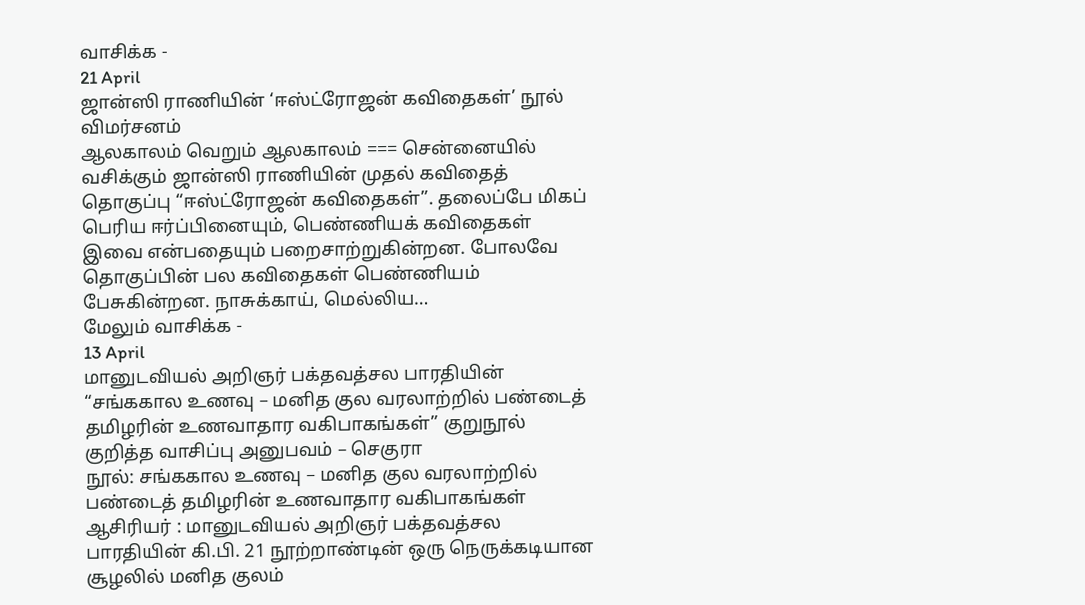வாசிக்க -
21 April
ஜான்ஸி ராணியின் ‘ஈஸ்ட்ரோஜன் கவிதைகள்’ நூல் விமர்சனம்
ஆலகாலம் வெறும் ஆலகாலம் === சென்னையில் வசிக்கும் ஜான்ஸி ராணியின் முதல் கவிதைத் தொகுப்பு “ஈஸ்ட்ரோஜன் கவிதைகள்”. தலைப்பே மிகப் பெரிய ஈர்ப்பினையும், பெண்ணியக் கவிதைகள் இவை என்பதையும் பறைசாற்றுகின்றன. போலவே தொகுப்பின் பல கவிதைகள் பெண்ணியம் பேசுகின்றன. நாசுக்காய், மெல்லிய…
மேலும் வாசிக்க -
13 April
மானுடவியல் அறிஞர் பக்தவத்சல பாரதியின் “சங்ககால உணவு – மனித குல வரலாற்றில் பண்டைத் தமிழரின் உணவாதார வகிபாகங்கள்” குறுநூல் குறித்த வாசிப்பு அனுபவம் – செகுரா
நூல்: சங்ககால உணவு – மனித குல வரலாற்றில் பண்டைத் தமிழரின் உணவாதார வகிபாகங்கள் ஆசிரியர் : மானுடவியல் அறிஞர் பக்தவத்சல பாரதியின் கி.பி. 21 நூற்றாண்டின் ஒரு நெருக்கடியான சூழலில் மனித குலம்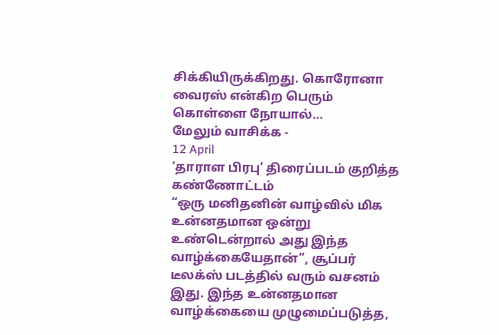சிக்கியிருக்கிறது. கொரோனா வைரஸ் என்கிற பெரும் கொள்ளை நோயால்…
மேலும் வாசிக்க -
12 April
‘தாராள பிரபு’ திரைப்படம் குறித்த கண்ணோட்டம்
“ஒரு மனிதனின் வாழ்வில் மிக உன்னதமான ஒன்று உண்டென்றால் அது இந்த வாழ்க்கையேதான்”, சூப்பர் டீலக்ஸ் படத்தில் வரும் வசனம் இது. இந்த உன்னதமான வாழ்க்கையை முழுமைப்படுத்த,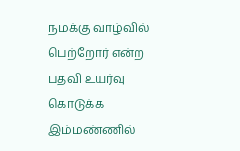நமக்கு வாழ்வில் பெற்றோர் என்ற பதவி உயர்வு கொடுக்க இம்மண்ணில்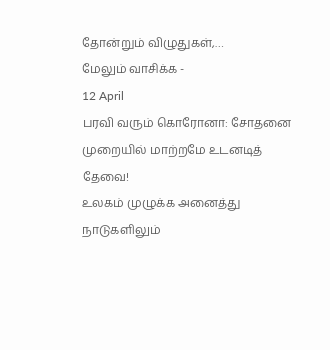தோன்றும் விழுதுகள்,…
மேலும் வாசிக்க -
12 April
பரவி வரும் கொரோனா: சோதனை முறையில் மாற்றமே உடனடித் தேவை!
உலகம் முழுக்க அனைத்து நாடுகளிலும்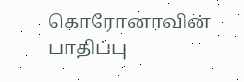கொரோனாவின் பாதிப்பு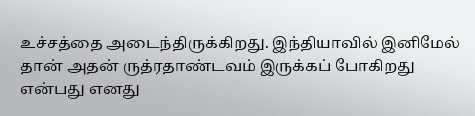உச்சத்தை அடைந்திருக்கிறது. இந்தியாவில் இனிமேல் தான் அதன் ருத்ரதாண்டவம் இருக்கப் போகிறது என்பது எனது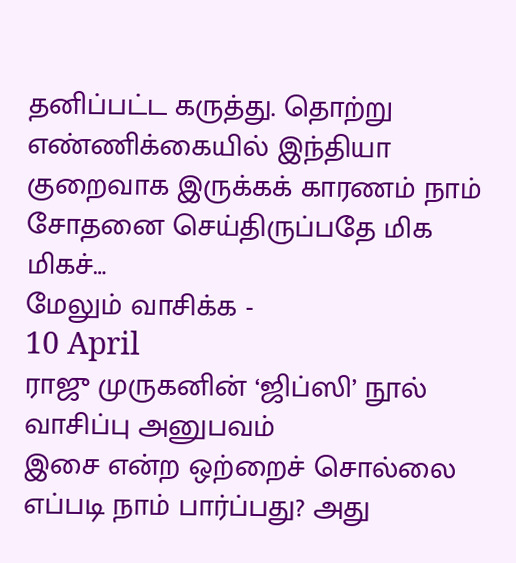தனிப்பட்ட கருத்து. தொற்று எண்ணிக்கையில் இந்தியா குறைவாக இருக்கக் காரணம் நாம் சோதனை செய்திருப்பதே மிக மிகச்…
மேலும் வாசிக்க -
10 April
ராஜு முருகனின் ‘ஜிப்ஸி’ நூல் வாசிப்பு அனுபவம்
இசை என்ற ஒற்றைச் சொல்லை எப்படி நாம் பார்ப்பது? அது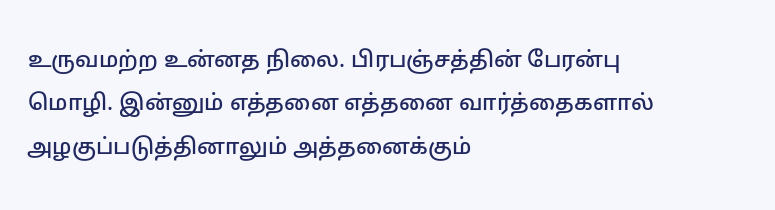உருவமற்ற உன்னத நிலை. பிரபஞ்சத்தின் பேரன்பு மொழி. இன்னும் எத்தனை எத்தனை வார்த்தைகளால் அழகுப்படுத்தினாலும் அத்தனைக்கும்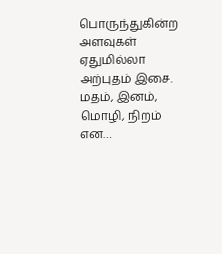பொருந்துகின்ற அளவுகள் ஏதுமில்லா அற்புதம் இசை. மதம், இனம், மொழி, நிறம் என…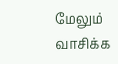மேலும் வாசிக்க